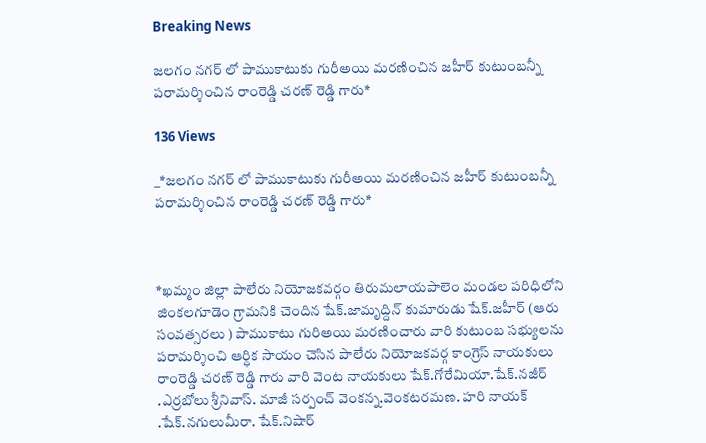Breaking News

జలగం నగర్ లో పాముకాటుకు గురీఅయి మరణించిన జహీర్ కుటుంబన్నీ పరామర్శించిన రాంరెడ్డి చరణ్ రెడ్డి గారు*

136 Views

_*జలగం నగర్ లో పాముకాటుకు గురీఅయి మరణించిన జహీర్ కుటుంబన్నీ పరామర్శించిన రాంరెడ్డి చరణ్ రెడ్డి గారు*



*ఖమ్మం జిల్లా పాలేరు నియోజకవర్గం తిరుమలాయపాలెం మండల పరిధిలోని జింకలగూడెం గ్రామనికి చెందిన షేక్.జామృద్దిన్ కుమారుడు షేక్.జహీర్ (ఆరు సంవత్సరలు ) పాముకాటు గురిఅయి మరణించారు వారి కుటుంబ సభ్యులను పరామర్శించి ఆర్ధిక సాయం చెసిన పాలేరు నియోజకవర్గ కాంగ్రెస్ నాయకులు రాంరెడ్డి చరణ్ రెడ్డి గారు వారి వెంట నాయకులు షేక్.గోరేమియా.షేక్.నజీర్ .ఎర్రబోలు శ్రీనివాస్. మాజీ సర్పంచ్ వెంకన్న.వెంకటరమణ. హరి నాయక్ .షేక్.నగులుమీరా. షేక్.నిషార్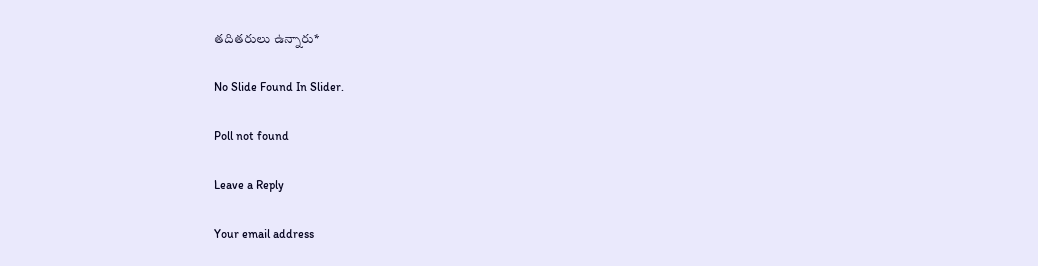తదితరులు ఉన్నారు*

No Slide Found In Slider.

Poll not found

Leave a Reply

Your email address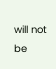will not be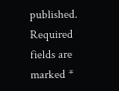published. Required fields are marked *